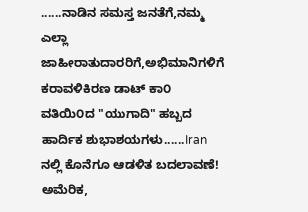......ನಾಡಿನ ಸಮಸ್ತ ಜನತೆಗೆ,ನಮ್ಮ ಎಲ್ಲಾ ಜಾಹೀರಾತುದಾರರಿಗೆ,ಅಭಿಮಾನಿಗಳಿಗೆ ಕರಾವಳಿಕಿರಣ ಡಾಟ್ ಕಾ೦ ವತಿಯಿ೦ದ "ಯುಗಾದಿ" ಹಬ್ಬದ ಹಾರ್ದಿಕ ಶುಭಾಶಯಗಳು......Iran ನಲ್ಲಿ ಕೊನೆಗೂ ಆಡಳಿತ ಬದಲಾವಣೆ! ಅಮೆರಿಕ,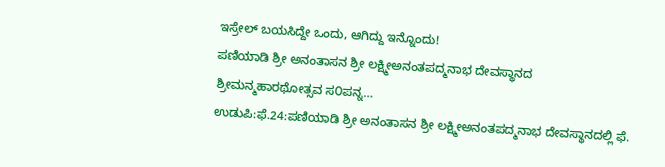ಇಸ್ರೇಲ್ ಬಯಸಿದ್ದೇ ಒಂದು, ಆಗಿದ್ದು ಇನ್ನೊಂದು!
ಪಣಿಯಾಡಿ ಶ್ರೀ ಅನಂತಾಸನ ಶ್ರೀ ಲಕ್ಷ್ಮೀಅನಂತಪದ್ಮನಾಭ ದೇವಸ್ಥಾನದ ಶ್ರೀಮನ್ಮಹಾರಥೋತ್ಸವ ಸ೦ಪನ್ನ…
ಉಡುಪಿ:ಫೆ.24:ಪಣಿಯಾಡಿ ಶ್ರೀ ಅನಂತಾಸನ ಶ್ರೀ ಲಕ್ಷ್ಮೀಅನಂತಪದ್ಮನಾಭ ದೇವಸ್ಥಾನದಲ್ಲಿ ಫೆ.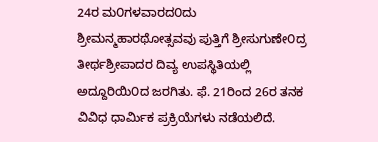24ರ ಮ೦ಗಳವಾರದ೦ದು ಶ್ರೀಮನ್ಮಹಾರಥೋತ್ಸವವು ಪುತ್ತಿಗೆ ಶ್ರೀಸುಗುಣೇ೦ದ್ರ ತೀರ್ಥಶ್ರೀಪಾದರ ದಿವ್ಯ ಉಪಸ್ಥಿತಿಯಲ್ಲಿ ಅದ್ದೂರಿಯಿ೦ದ ಜರಗಿತು. ಫೆ. 21ರಿಂದ 26ರ ತನಕ ವಿವಿಧ ಧಾರ್ಮಿಕ ಪ್ರಕ್ರಿಯೆಗಳು ನಡೆಯಲಿದೆ.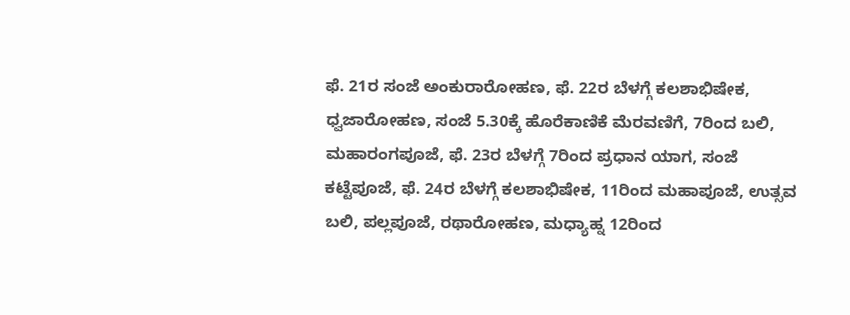ಫೆ. 21ರ ಸಂಜೆ ಅಂಕುರಾರೋಹಣ, ಫೆ. 22ರ ಬೆಳಗ್ಗೆ ಕಲಶಾಭಿಷೇಕ, ಧ್ವಜಾರೋಹಣ, ಸಂಜೆ 5.30ಕ್ಕೆ ಹೊರೆಕಾಣಿಕೆ ಮೆರವಣಿಗೆ, 7ರಿಂದ ಬಲಿ, ಮಹಾರಂಗಪೂಜೆ, ಫೆ. 23ರ ಬೆಳಗ್ಗೆ 7ರಿಂದ ಪ್ರಧಾನ ಯಾಗ, ಸಂಜೆ ಕಟ್ಟೆಪೂಜೆ, ಫೆ. 24ರ ಬೆಳಗ್ಗೆ ಕಲಶಾಭಿಷೇಕ, 11ರಿಂದ ಮಹಾಪೂಜೆ, ಉತ್ಸವ ಬಲಿ, ಪಲ್ಲಪೂಜೆ, ರಥಾರೋಹಣ, ಮಧ್ಯಾಹ್ನ 12ರಿಂದ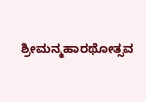ಶ್ರೀಮನ್ಮಹಾರಥೋತ್ಸವ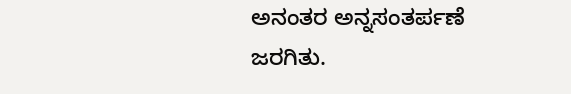ಅನಂತರ ಅನ್ನಸಂತರ್ಪಣೆ ಜರಗಿತು.